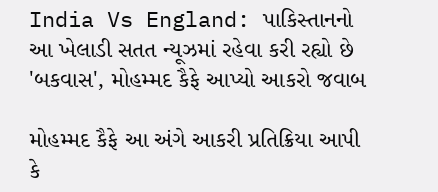India Vs England: પાકિસ્તાનનો આ ખેલાડી સતત ન્યૂઝમાં રહેવા કરી રહ્યો છે 'બકવાસ', મોહમ્મદ કૈફે આપ્યો આકરો જવાબ

મોહમ્મદ કૈફે આ અંગે આકરી પ્રતિક્રિયા આપી કે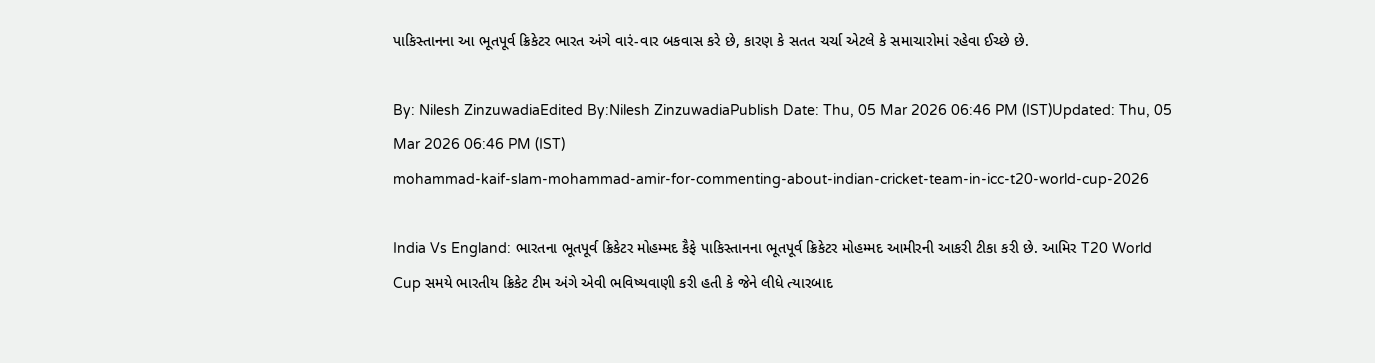પાકિસ્તાનના આ ભૂતપૂર્વ ક્રિકેટર ભારત અંગે વારં-વાર બકવાસ કરે છે, કારણ કે સતત ચર્ચા એટલે કે સમાચારોમાં રહેવા ઈચ્છે છે.

By: Nilesh ZinzuwadiaEdited By:Nilesh ZinzuwadiaPublish Date: Thu, 05 Mar 2026 06:46 PM (IST)Updated: Thu, 05 Mar 2026 06:46 PM (IST)
mohammad-kaif-slam-mohammad-amir-for-commenting-about-indian-cricket-team-in-icc-t20-world-cup-2026

India Vs England: ભારતના ભૂતપૂર્વ ક્રિકેટર મોહમ્મદ કૈફે પાકિસ્તાનના ભૂતપૂર્વ ક્રિકેટર મોહમ્મદ આમીરની આકરી ટીકા કરી છે. આમિર T20 World Cup સમયે ભારતીય ક્રિકેટ ટીમ અંગે એવી ભવિષ્યવાણી કરી હતી કે જેને લીધે ત્યારબાદ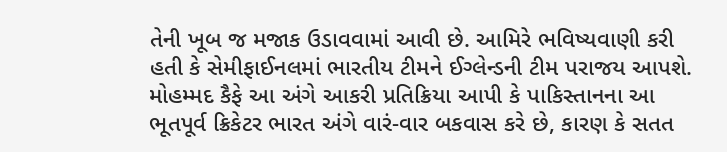તેની ખૂબ જ મજાક ઉડાવવામાં આવી છે. આમિરે ભવિષ્યવાણી કરી હતી કે સેમીફાઈનલમાં ભારતીય ટીમને ઈગ્લેન્ડની ટીમ પરાજય આપશે. મોહમ્મદ કૈફે આ અંગે આકરી પ્રતિક્રિયા આપી કે પાકિસ્તાનના આ ભૂતપૂર્વ ક્રિકેટર ભારત અંગે વારં-વાર બકવાસ કરે છે, કારણ કે સતત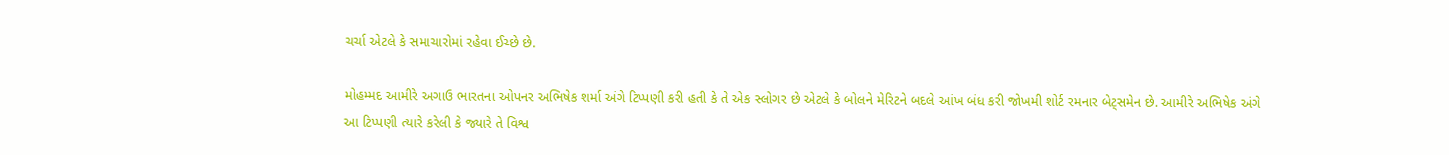ચર્ચા એટલે કે સમાચારોમાં રહેવા ઈચ્છે છે.

મોહમ્મદ આમીરે અગાઉ ભારતના ઓપનર અભિષેક શર્મા અંગે ટિપ્પણી કરી હતી કે તે એક સ્લોગર છે એટલે કે બોલને મેરિટને બદલે આંખ બંધ કરી જોખમી શોર્ટ રમનાર બેટ્સમેન છે. આમીરે અભિષેક અંગે આ ટિપ્પણી ત્યારે કરેલી કે જ્યારે તે વિશ્વ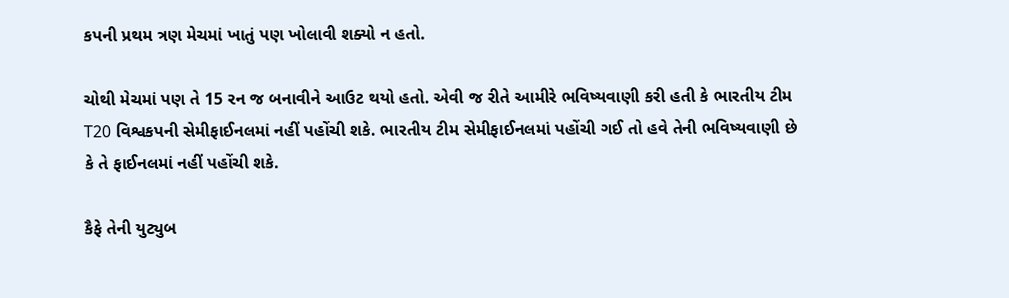કપની પ્રથમ ત્રણ મેચમાં ખાતું પણ ખોલાવી શક્યો ન હતો.

ચોથી મેચમાં પણ તે 15 રન જ બનાવીને આઉટ થયો હતો. એવી જ રીતે આમીરે ભવિષ્યવાણી કરી હતી કે ભારતીય ટીમ T20 વિશ્વકપની સેમીફાઈનલમાં નહીં પહોંચી શકે. ભારતીય ટીમ સેમીફાઈનલમાં પહોંચી ગઈ તો હવે તેની ભવિષ્યવાણી છે કે તે ફાઈનલમાં નહીં પહોંચી શકે.

કૈફે તેની યુટ્યુબ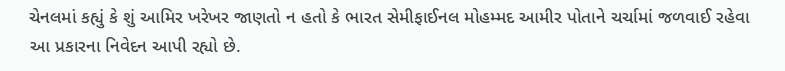ચેનલમાં કહ્યું કે શું આમિર ખરેખર જાણતો ન હતો કે ભારત સેમીફાઈનલ મોહમ્મદ આમીર પોતાને ચર્ચામાં જળવાઈ રહેવા આ પ્રકારના નિવેદન આપી રહ્યો છે.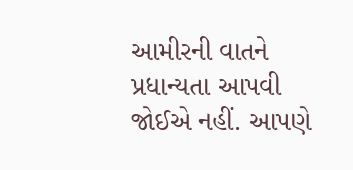આમીરની વાતને પ્રધાન્યતા આપવી જોઈએ નહીં. આપણે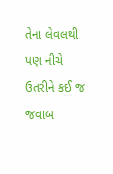તેના લેવલથી પણ નીચે ઉતરીને કઈ જ જવાબ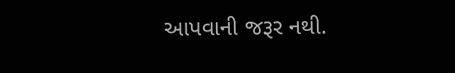આપવાની જરૂર નથી.